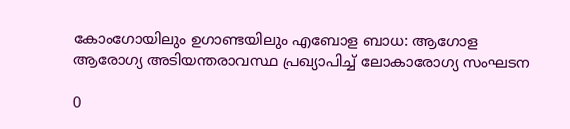കോംഗോയിലും ഉഗാണ്ടയിലും എബോള ബാധ: ആഗോള ആരോഗ്യ അടിയന്തരാവസ്ഥ പ്രഖ്യാപിച്ച് ലോകാരോഗ്യ സംഘടന

0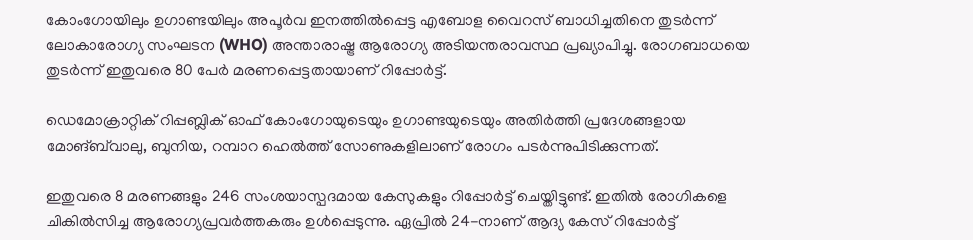കോംഗോയിലും ഉഗാണ്ടയിലും അപൂർവ ഇനത്തിൽപ്പെട്ട എബോള വൈറസ് ബാധിച്ചതിനെ തുടർന്ന് ലോകാരോഗ്യ സംഘടന (WHO) അന്താരാഷ്ട്ര ആരോഗ്യ അടിയന്തരാവസ്ഥ പ്രഖ്യാപിച്ചു. രോഗബാധയെ തുടർന്ന് ഇതുവരെ 80 പേർ മരണപ്പെട്ടതായാണ് റിപ്പോർട്ട്.

ഡെമോക്രാറ്റിക് റിപ്പബ്ലിക് ഓഫ് കോംഗോയുടെയും ഉഗാണ്ടയുടെയും അതിർത്തി പ്രദേശങ്ങളായ മോങ്‌ബ്‌വാലു, ബുനിയ, റമ്പാറ ഹെൽത്ത് സോണുകളിലാണ് രോഗം പടർന്നുപിടിക്കുന്നത്.

ഇതുവരെ 8 മരണങ്ങളും 246 സംശയാസ്പദമായ കേസുകളും റിപ്പോർട്ട് ചെയ്തിട്ടുണ്ട്. ഇതിൽ രോഗികളെ ചികിൽസിച്ച ആരോഗ്യപ്രവർത്തകരും ഉൾപ്പെടുന്നു. ഏപ്രിൽ 24-നാണ് ആദ്യ കേസ് റിപ്പോർട്ട്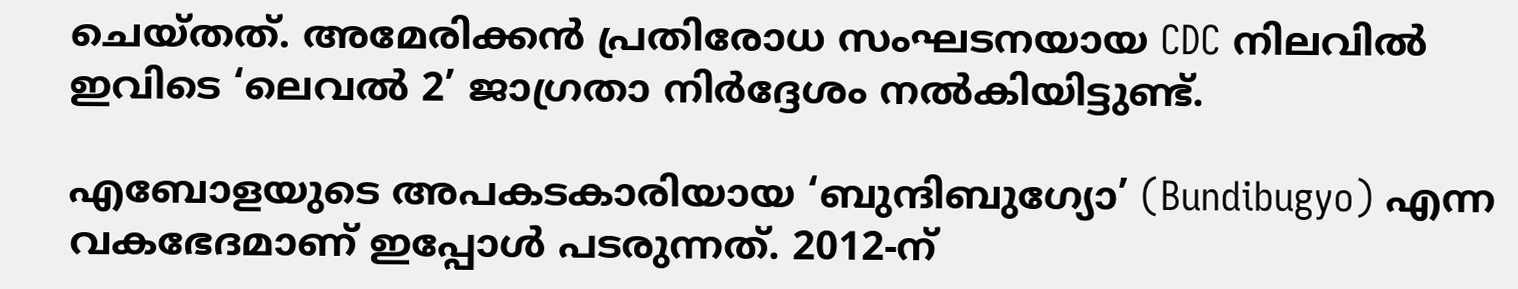ചെയ്തത്. അമേരിക്കൻ പ്രതിരോധ സംഘടനയായ CDC നിലവിൽ ഇവിടെ ‘ലെവൽ 2’ ജാഗ്രതാ നിർദ്ദേശം നൽകിയിട്ടുണ്ട്.

എബോളയുടെ അപകടകാരിയായ ‘ബുന്ദിബുഗ്യോ’ (Bundibugyo) എന്ന വകഭേദമാണ് ഇപ്പോൾ പടരുന്നത്. 2012-ന്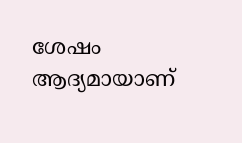ശേഷം ആദ്യമായാണ്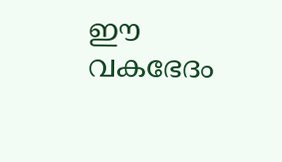ഈ വകഭേദം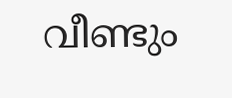വീണ്ടും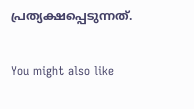പ്രത്യക്ഷപ്പെടുന്നത്.

You might also like